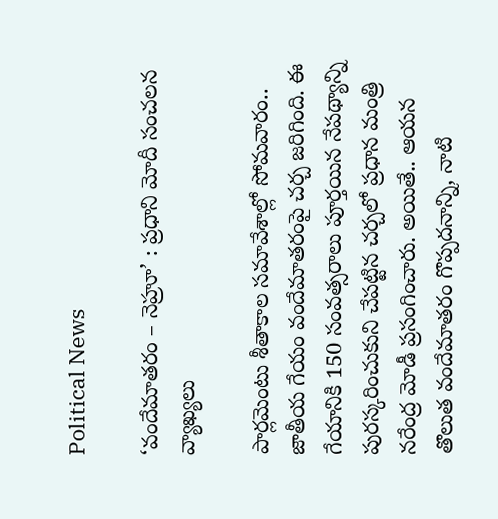Political News

‘వందేమాతరం – నెహ్రూ’ : ప్రధాని మోదీ సంచలన వ్యాఖ్యలు

పార్ల‌మెంటు శీతాకాల స‌మావేశాల్లో సోమ‌వారం.. జాతీయ గేయం వందేమాత‌రంపై చ‌ర్చ జ‌రిగింది. ఈ గేయానికి 150 సంవ‌త్స‌రాలు పూర్త‌యిన నేప‌థ్యాన్ని పుర‌స్క‌రించుకుని చేప‌ట్టిన‌ చ‌ర్చ‌లో ప్ర‌ధాన మంత్రి న‌రేంద్ర మోడీ ప్ర‌సంగించారు. అయితే.. ఆయ‌న తొలుత వందేమాత‌రం గొప్ప‌ద‌నాన్ని, నాటి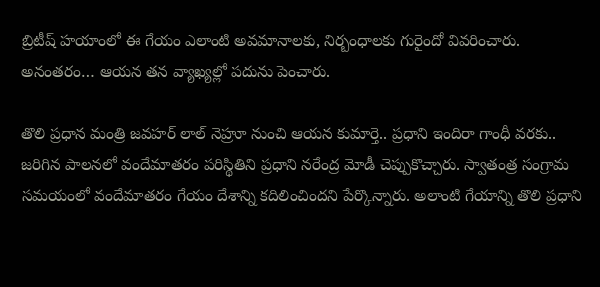బ్రిటీష్ హ‌యాంలో ఈ గేయం ఎలాంటి అవ‌మానాల‌కు, నిర్బంధాల‌కు గురైందో వివ‌రించారు. అనంత‌రం… ఆయ‌న త‌న వ్యాఖ్య‌ల్లో ప‌దును పెంచారు.

తొలి ప్ర‌ధాన మంత్రి జ‌వ‌హ‌ర్ లాల్ నెహ్రూ నుంచి ఆయ‌న కుమార్తె.. ప్ర‌ధాని ఇందిరా గాంధీ వ‌ర‌కు.. జ‌రిగిన పాల‌న‌లో వందేమాత‌రం ప‌రిస్థితిని ప్ర‌ధాని న‌రేంద్ర మోడీ చెప్పుకొచ్చారు. స్వాతంత్ర సంగ్రామ స‌మయంలో వందేమాత‌రం గేయం దేశాన్ని క‌దిలించింద‌ని పేర్కొన్నారు. అలాంటి గేయాన్ని తొలి ప్ర‌ధాని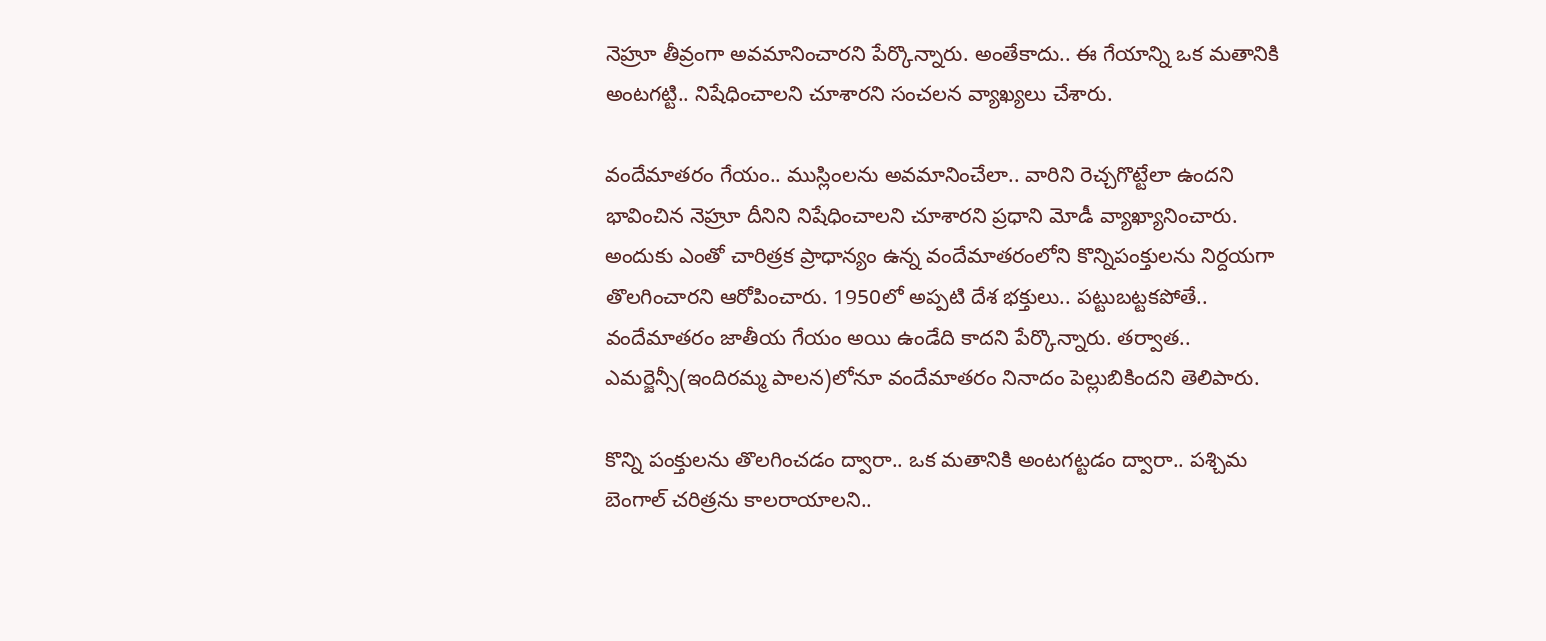నెహ్రూ తీవ్రంగా అవ‌మానించార‌ని పేర్కొన్నారు. అంతేకాదు.. ఈ గేయాన్ని ఒక మ‌తానికి అంట‌గ‌ట్టి.. నిషేధించాల‌ని చూశార‌ని సంచ‌ల‌న వ్యాఖ్య‌లు చేశారు.

వందేమాత‌రం గేయం.. ముస్లింల‌ను అవ‌మానించేలా.. వారిని రెచ్చ‌గొట్టేలా ఉంద‌ని భావించిన నెహ్రూ దీనిని నిషేధించాల‌ని చూశార‌ని ప్ర‌ధాని మోడీ వ్యాఖ్యానించారు. అందుకు ఎంతో చారిత్ర‌క ప్రాధాన్యం ఉన్న వందేమాత‌రంలోని కొన్నిపంక్తుల‌ను నిర్ద‌య‌గా తొల‌గించార‌ని ఆరోపించారు. 1950లో అప్ప‌టి దేశ భ‌క్తులు.. ప‌ట్టుబ‌ట్ట‌క‌పోతే.. వందేమాత‌రం జాతీయ గేయం అయి ఉండేది కాద‌ని పేర్కొన్నారు. త‌ర్వాత‌.. ఎమ‌ర్జెన్సీ(ఇందిర‌మ్మ పాల‌న‌)లోనూ వందేమాత‌రం నినాదం పెల్లుబికింద‌ని తెలిపారు.

కొన్ని పంక్తుల‌ను తొల‌గించ‌డం ద్వారా.. ఒక మ‌తానికి అంట‌గ‌ట్ట‌డం ద్వారా.. ప‌శ్చిమ బెంగాల్ చ‌రిత్ర‌ను కాల‌రాయాల‌ని..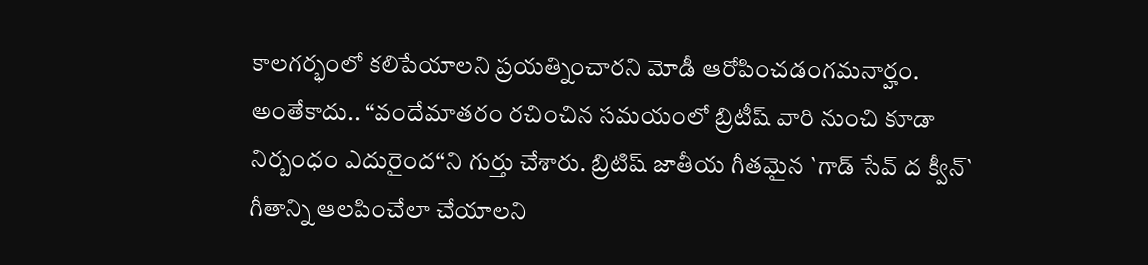కాల‌గ‌ర్భంలో క‌లిపేయాల‌ని ప్ర‌య‌త్నించార‌ని మోడీ ఆరోపించ‌డంగ‌మ‌నార్హం. అంతేకాదు.. “వందేమాతరం రచించిన సమయంలో బ్రిటీష్ వారి నుంచి కూడా నిర్బంధం ఎదురైంద‌“ని గుర్తు చేశారు. బ్రిటిష్‌ జాతీయ గీతమైన `గాడ్‌ సేవ్‌ ద క్వీన్‌` గీతాన్ని ఆలపించేలా చేయాలని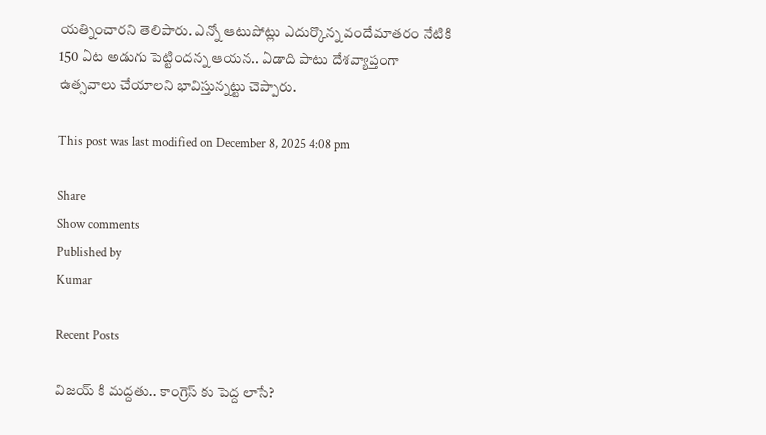యత్నించారని తెలిపారు. ఎన్నో ఆటుపోట్లు ఎదుర్కొన్న వందేమాత‌రం నేటికి 150 ఏట అడుగు పెట్టింద‌న్న ఆయ‌న‌.. ఏడాది పాటు దేశ‌వ్యాప్తంగా ఉత్స‌వాలు చేయాల‌ని భావిస్తున్న‌ట్టు చెప్పారు.

This post was last modified on December 8, 2025 4:08 pm

Share
Show comments
Published by
Kumar

Recent Posts

విజయ్ కి మద్దతు.. కాంగ్రెస్ కు పెద్ద లాసే?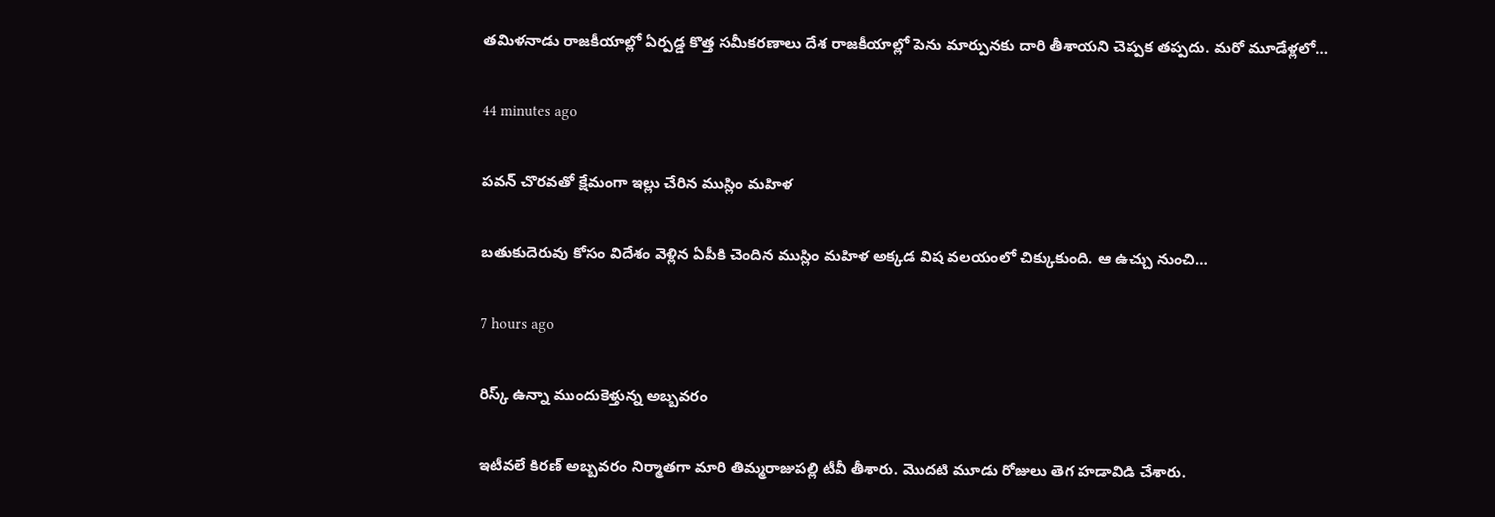తమిళనాడు రాజకీయాల్లో ఏర్పడ్డ కొత్త సమీకరణాలు దేశ రాజకీయాల్లో పెను మార్పునకు దారి తీశాయని చెప్పక తప్పదు. మరో మూడేళ్లలో…

44 minutes ago

పవన్ చొరవతో క్షేమంగా ఇల్లు చేరిన ముస్లిం మహిళ

బతుకుదెరువు కోసం విదేశం వెళ్లిన ఏపీకి చెందిన ముస్లిం మహిళ అక్కడ విష వలయంలో చిక్కుకుంది. ఆ ఉచ్చు నుంచి…

7 hours ago

రిస్క్ ఉన్నా ముందుకెళ్తున్న అబ్బవరం

ఇటీవలే కిరణ్ అబ్బవరం నిర్మాతగా మారి తిమ్మరాజుపల్లి టీవీ తీశారు. మొదటి మూడు రోజులు తెగ హడావిడి చేశారు.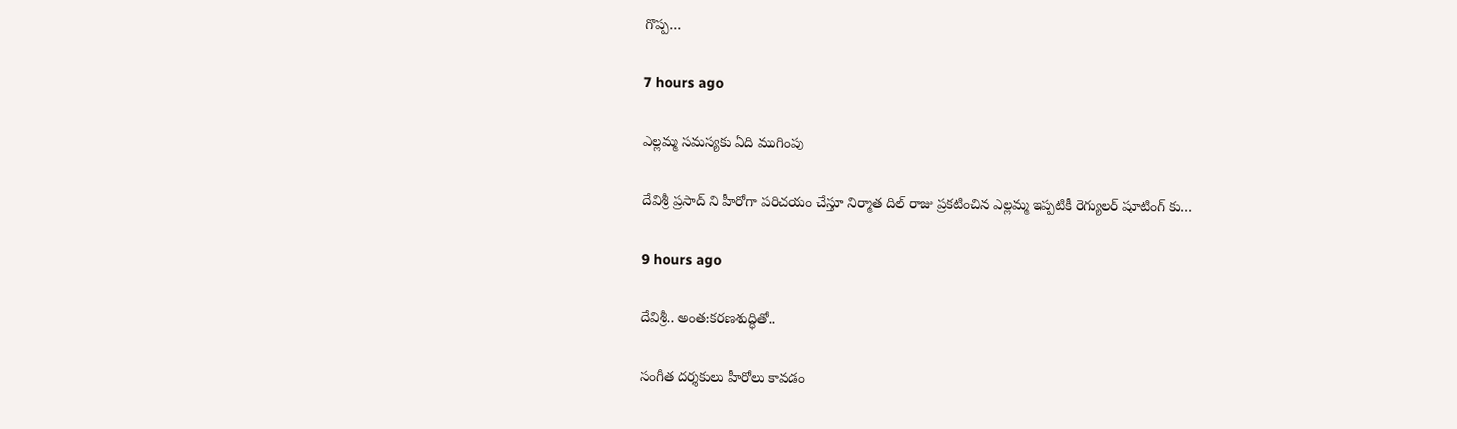గొప్ప…

7 hours ago

ఎల్లమ్మ సమస్యకు ఏది ముగింపు

దేవిశ్రీ ప్రసాద్ ని హీరోగా పరిచయం చేస్తూ నిర్మాత దిల్ రాజు ప్రకటించిన ఎల్లమ్మ ఇప్పటికీ రెగ్యులర్ షూటింగ్ కు…

9 hours ago

దేవిశ్రీ.. అంత:కరణశుద్ధితో..

సంగీత దర్శకులు హీరోలు కావడం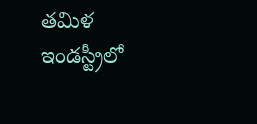తమిళ ఇండస్ట్రీలో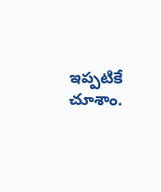ఇప్పటికే చూశాం.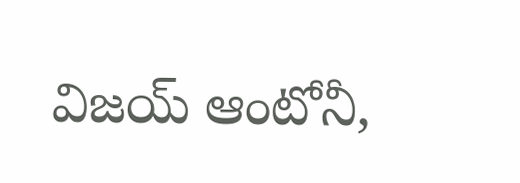విజయ్ ఆంటోనీ,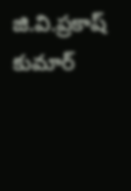జి.వి.ప్రకాష్ కుమార్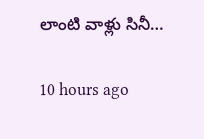లాంటి వాళ్లు సినీ…

10 hours ago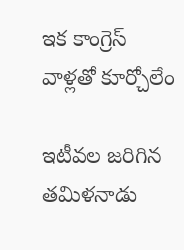ఇక కాంగ్రెస్ వాళ్లతో కూర్చోలేం

ఇటీవల జరిగిన తమిళనాడు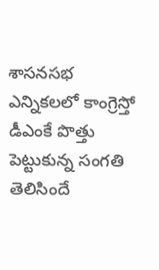శాసనసభ ఎన్నికలలో కాంగ్రెస్తో డీఎంకే పొత్తు పెట్టుకున్న సంగతి తెలిసిందే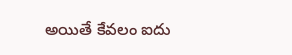అయితే కేవలం ఐదు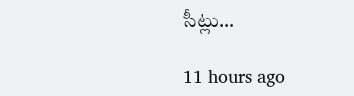సీట్లు…

11 hours ago